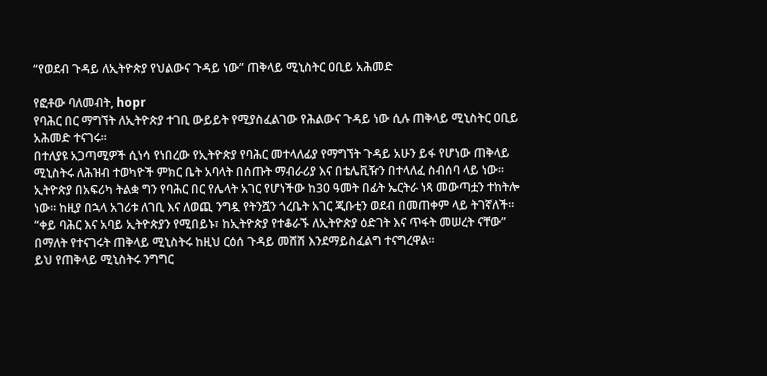“የወደብ ጉዳይ ለኢትዮጵያ የህልውና ጉዳይ ነው” ጠቅላይ ሚኒስትር ዐቢይ አሕመድ

የፎቶው ባለመብት, hopr
የባሕር በር ማግኘት ለኢትዮጵያ ተገቢ ውይይት የሚያስፈልገው የሕልውና ጉዳይ ነው ሲሉ ጠቅላይ ሚኒስትር ዐቢይ አሕመድ ተናገሩ።
በተለያዩ አጋጣሚዎች ሲነሳ የነበረው የኢትዮጵያ የባሕር መተላለፊያ የማግኘት ጉዳይ አሁን ይፋ የሆነው ጠቅላይ ሚኒስትሩ ለሕዝብ ተወካዮች ምክር ቤት አባላት በሰጡት ማብራሪያ እና በቴሌቪዥን በተላለፈ ስብሰባ ላይ ነው።
ኢትዮጵያ በአፍሪካ ትልቋ ግን የባሕር በር የሌላት አገር የሆነችው ከ30 ዓመት በፊት ኤርትራ ነጻ መውጣቷን ተከትሎ ነው። ከዚያ በኋላ አገሪቱ ለገቢ እና ለወጪ ንግዷ የትንሿን ጎረቤት አገር ጂቡቲን ወደብ በመጠቀም ላይ ትገኛለች።
“ቀይ ባሕር እና አባይ ኢትዮጵያን የሚበይኑ፣ ከኢትዮጵያ የተቆራኙ ለኢትዮጵያ ዕድገት እና ጥፋት መሠረት ናቸው” በማለት የተናገሩት ጠቅላይ ሚኒስትሩ ከዚህ ርዕሰ ጉዳይ መሸሽ እንደማይስፈልግ ተናግረዋል።
ይህ የጠቅላይ ሚኒስትሩ ንግግር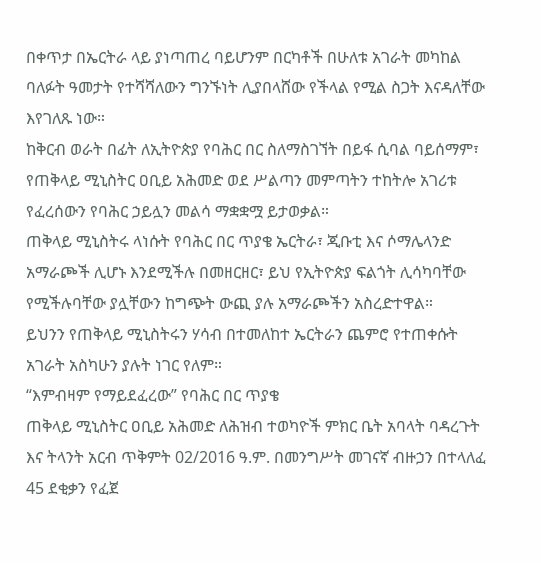በቀጥታ በኤርትራ ላይ ያነጣጠረ ባይሆንም በርካቶች በሁለቱ አገራት መካከል ባለፉት ዓመታት የተሻሻለውን ግንኙነት ሊያበላሸው የችላል የሚል ስጋት እናዳለቸው እየገለጹ ነው።
ከቅርብ ወራት በፊት ለኢትዮጵያ የባሕር በር ስለማስገኘት በይፋ ሲባል ባይሰማም፣ የጠቅላይ ሚኒስትር ዐቢይ አሕመድ ወደ ሥልጣን መምጣትን ተከትሎ አገሪቱ የፈረሰውን የባሕር ኃይሏን መልሳ ማቋቋሟ ይታወቃል።
ጠቅላይ ሚኒስትሩ ላነሱት የባሕር በር ጥያቄ ኤርትራ፣ ጂቡቲ እና ሶማሌላንድ አማራጮች ሊሆኑ እንደሚችሉ በመዘርዘር፣ ይህ የኢትዮጵያ ፍልጎት ሊሳካባቸው የሚችሉባቸው ያሏቸውን ከግጭት ውጪ ያሉ አማራጮችን አስረድተዋል።
ይህንን የጠቅላይ ሚኒስትሩን ሃሳብ በተመለከተ ኤርትራን ጨምሮ የተጠቀሱት አገራት አስካሁን ያሉት ነገር የለም።
“እምብዛም የማይደፈረው” የባሕር በር ጥያቄ
ጠቅላይ ሚኒስትር ዐቢይ አሕመድ ለሕዝብ ተወካዮች ምክር ቤት አባላት ባዳረጉት እና ትላንት አርብ ጥቅምት 02/2016 ዓ.ም. በመንግሥት መገናኛ ብዙኃን በተላለፈ 45 ደቂቃን የፈጀ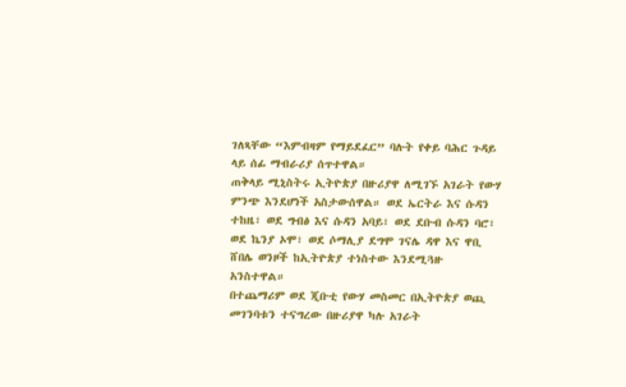ገለጻቸው “እምብዛም የማይደፈር” ባሉት የቀይ ባሕር ጉዳይ ላይ ሰፊ ማብራሪያ ሰጥተዋል።
ጠቅላይ ሚኒስትሩ ኢትዮጵያ በዙሪያዋ ለሚገኙ አገራት የውሃ ምንጭ እንደሆነች አስታውሰዋል። ወደ ኤርትራ እና ሱዳን ተከዜ፣ ወደ ግብፅ እና ሱዳን አባይ፣ ወደ ደቡብ ሱዳን ባሮ፣ ወደ ኬንያ ኦሞ፣ ወደ ሶማሊያ ደግሞ ገናሌ ዳዋ እና ዋቢ ሸበሌ ወንዞች ከኢትዮጵያ ተነስተው እንደሚጓዙ አንስተዋል።
በተጨማሪም ወደ ጂቡቲ የውሃ መስመር በኢትዮጵያ ወጪ መገንባቱን ተናግረው በዙሪያዋ ካሉ አገራት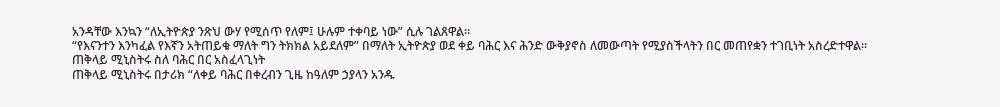አንዳቸው እንኳን “ለኢትዮጵያ ንጽህ ውሃ የሚሰጥ የለም፤ ሁሉም ተቀባይ ነው” ሲሉ ገልጸዋል።
“የእናንተን እንካፈል የእኛን አትጠይቁ ማለት ግን ትክክል አይደለም” በማለት ኢትዮጵያ ወደ ቀይ ባሕር እና ሕንድ ውቅያኖስ ለመውጣት የሚያስችላትን በር መጠየቋን ተገቢነት አስረድተዋል።
ጠቅላይ ሚኒስትሩ ስለ ባሕር በር አስፈላጊነት
ጠቅላይ ሚኒስትሩ በታሪክ “ለቀይ ባሕር በቀረብን ጊዜ ከዓለም ኃያላን አንዱ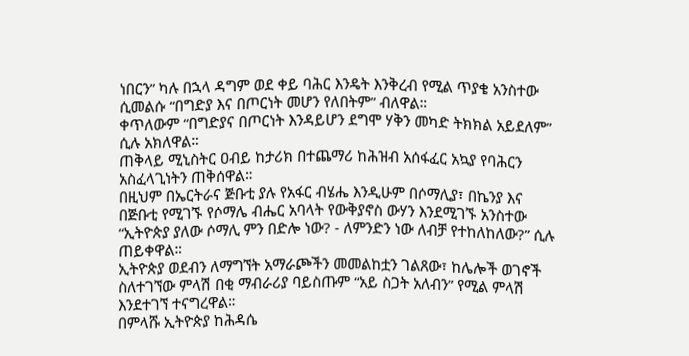ነበርን” ካሉ በኋላ ዳግም ወደ ቀይ ባሕር እንዴት እንቅረብ የሚል ጥያቄ አንስተው ሲመልሱ “በግድያ እና በጦርነት መሆን የለበትም” ብለዋል።
ቀጥለውም “በግድያና በጦርነት እንዳይሆን ደግሞ ሃቅን መካድ ትክክል አይደለም” ሲሉ አክለዋል።
ጠቅላይ ሚኒስትር ዐብይ ከታሪክ በተጨማሪ ከሕዝብ አሰፋፈር አኳያ የባሕርን አስፈላጊነትን ጠቅሰዋል።
በዚህም በኤርትራና ጅቡቲ ያሉ የአፋር ብሄሔ እንዲሁም በሶማሊያ፣ በኬንያ እና በጅቡቲ የሚገኙ የሶማሌ ብሔር አባላት የውቅያኖስ ውሃን እንደሚገኙ አንስተው “ኢትዮጵያ ያለው ሶማሊ ምን በድሎ ነው? - ለምንድን ነው ለብቻ የተከለከለው?” ሲሉ ጠይቀዋል።
ኢትዮጵያ ወደብን ለማግኘት አማራጮችን መመልከቷን ገልጸው፣ ከሌሎች ወገኖች ስለተገኘው ምላሽ በቂ ማብራሪያ ባይስጡም “አይ ስጋት አለብን” የሚል ምላሽ እንደተገኘ ተናግረዋል።
በምላሹ ኢትዮጵያ ከሕዳሴ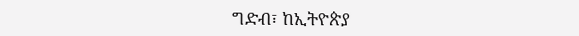ግድብ፣ ከኢትዮጵያ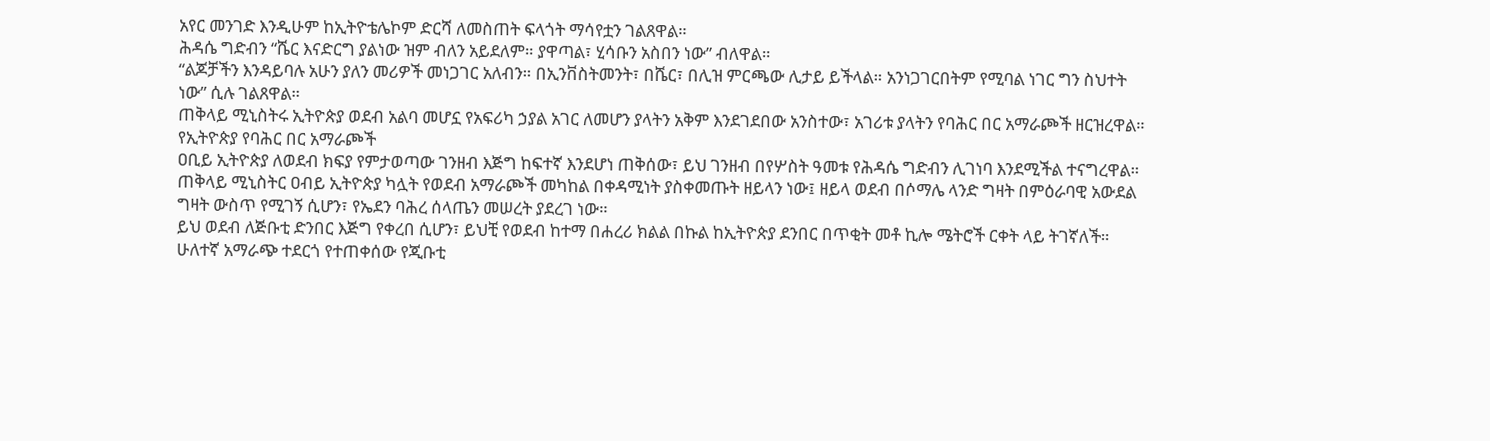አየር መንገድ እንዲሁም ከኢትዮቴሌኮም ድርሻ ለመስጠት ፍላጎት ማሳየቷን ገልጸዋል።
ሕዳሴ ግድብን “ሼር እናድርግ ያልነው ዝም ብለን አይደለም። ያዋጣል፣ ሂሳቡን አስበን ነው” ብለዋል።
“ልጆቻችን እንዳይባሉ አሁን ያለን መሪዎች መነጋገር አለብን። በኢንቨስትመንት፣ በሼር፣ በሊዝ ምርጫው ሊታይ ይችላል። አንነጋገርበትም የሚባል ነገር ግን ስህተት ነው” ሲሉ ገልጸዋል።
ጠቅላይ ሚኒስትሩ ኢትዮጵያ ወደብ አልባ መሆኗ የአፍሪካ ኃያል አገር ለመሆን ያላትን አቅም እንደገደበው አንስተው፣ አገሪቱ ያላትን የባሕር በር አማራጮች ዘርዝረዋል።
የኢትዮጵያ የባሕር በር አማራጮች
ዐቢይ ኢትዮጵያ ለወደብ ክፍያ የምታወጣው ገንዘብ እጅግ ከፍተኛ እንደሆነ ጠቅሰው፣ ይህ ገንዘብ በየሦስት ዓመቱ የሕዳሴ ግድብን ሊገነባ እንደሚችል ተናግረዋል።
ጠቅላይ ሚኒስትር ዐብይ ኢትዮጵያ ካሏት የወደብ አማራጮች መካከል በቀዳሚነት ያስቀመጡት ዘይላን ነው፤ ዘይላ ወደብ በሶማሌ ላንድ ግዛት በምዕራባዊ አውደል ግዛት ውስጥ የሚገኝ ሲሆን፣ የኤደን ባሕረ ሰላጤን መሠረት ያደረገ ነው።
ይህ ወደብ ለጅቡቲ ድንበር እጅግ የቀረበ ሲሆን፣ ይህቺ የወደብ ከተማ በሐረሪ ክልል በኩል ከኢትዮጵያ ደንበር በጥቂት መቶ ኪሎ ሜትሮች ርቀት ላይ ትገኛለች።
ሁለተኛ አማራጭ ተደርጎ የተጠቀሰው የጂቡቲ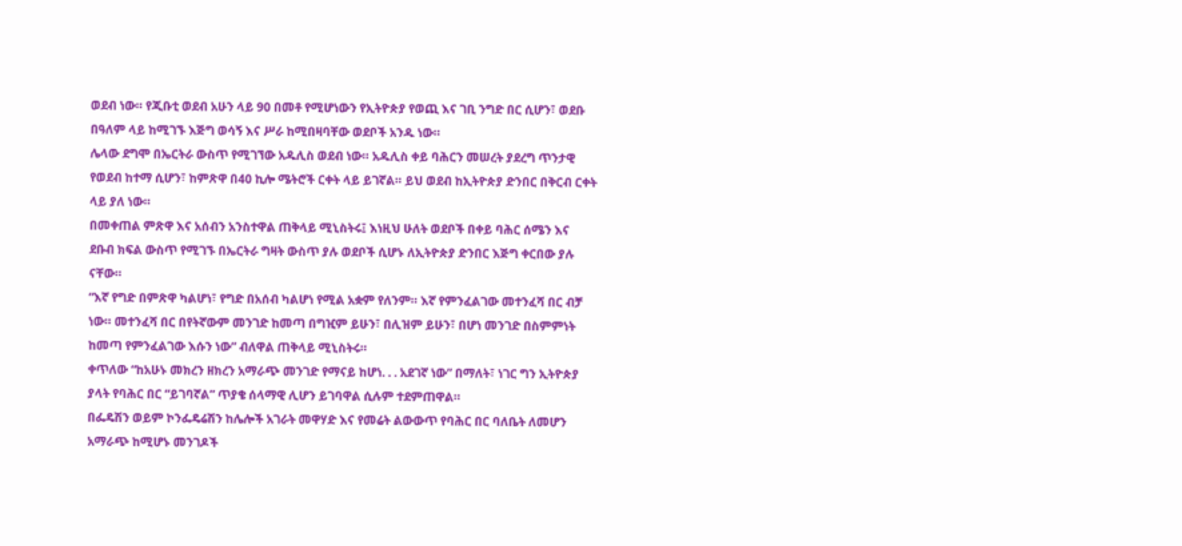ወደብ ነው። የጂቡቲ ወደብ አሁን ላይ 90 በመቶ የሚሆነውን የኢትዮጵያ የወጪ እና ገቢ ንግድ በር ሲሆን፣ ወደቡ በዓለም ላይ ከሚገኙ እጅግ ወሳኝ እና ሥራ ከሚበዛባቸው ወደቦች አንዱ ነው።
ሌላው ደግሞ በኤርትራ ውስጥ የሚገኘው አዱሊስ ወደብ ነው። አዱሊስ ቀይ ባሕርን መሠረት ያደረግ ጥንታዊ የወደብ ከተማ ሲሆን፣ ከምጽዋ በ40 ኪሎ ሜትሮች ርቀት ላይ ይገኛል። ይህ ወደብ ከኢትዮጵያ ድንበር በቅርብ ርቀት ላይ ያለ ነው።
በመቀጠል ምጽዋ እና አሰብን አንስተዋል ጠቅላይ ሚኒስትሩ፤ እነዚህ ሁለት ወደቦች በቀይ ባሕር ሰሜን እና ደቡብ ክፍል ውስጥ የሚገኙ በኤርትራ ግዛት ውስጥ ያሉ ወደቦች ሲሆኑ ለኢትዮጵያ ድንበር እጅግ ቀርበው ያሉ ናቸው።
“እኛ የግድ በምጽዋ ካልሆነ፣ የግድ በአሰብ ካልሆነ የሚል አቋም የለንም። እኛ የምንፈልገው መተንፈሻ በር ብቻ ነው። መተንፈሻ በር በየትኛውም መንገድ ከመጣ በግዢም ይሁን፣ በሊዝም ይሁን፣ በሆነ መንገድ በስምምነት ከመጣ የምንፈልገው እሱን ነው” ብለዋል ጠቅላይ ሚኒስትሩ።
ቀጥለው “ከአሁኑ መክረን ዘክረን አማራጭ መንገድ የማናይ ከሆነ. . . አደገኛ ነው” በማለት፣ ነገር ግን ኢትዮጵያ ያላት የባሕር በር “ይገባኛል” ጥያቄ ሰላማዊ ሊሆን ይገባዋል ሲሉም ተደምጠዋል።
በፌዴሽን ወይም ኮንፌዴሬሽን ከሌሎች አገራት መዋሃድ እና የመሬት ልውውጥ የባሕር በር ባለቤት ለመሆን አማራጭ ከሚሆኑ መንገዶች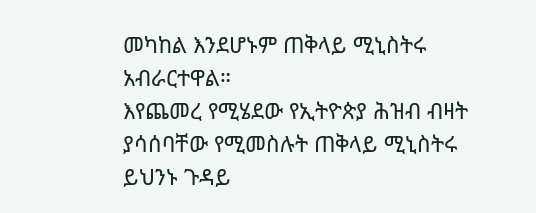መካከል እንደሆኑም ጠቅላይ ሚኒስትሩ አብራርተዋል።
እየጨመረ የሚሄደው የኢትዮጵያ ሕዝብ ብዛት ያሳሰባቸው የሚመስሉት ጠቅላይ ሚኒስትሩ ይህንኑ ጉዳይ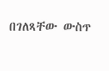በገለጻቸው ውስጥ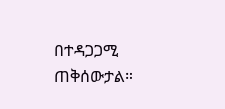በተዳጋጋሚ ጠቅሰውታል።